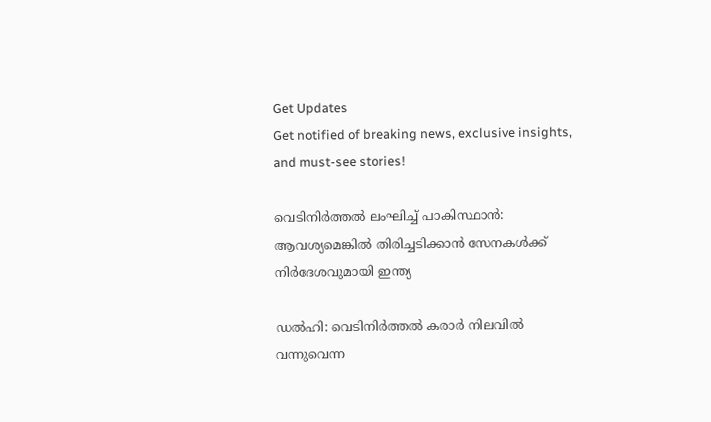Get Updates
Get notified of breaking news, exclusive insights, and must-see stories!

വെടിനിർത്തല്‍ ലംഘിച്ച് പാകിസ്ഥാന്‍: ആവശ്യമെങ്കില്‍ തിരിച്ചടിക്കാന്‍ സേനകള്‍ക്ക് നിർദേശവുമായി ഇന്ത്യ

ഡല്‍ഹി: വെടിനിർത്തല്‍ കരാർ നിലവില്‍ വന്നുവെന്ന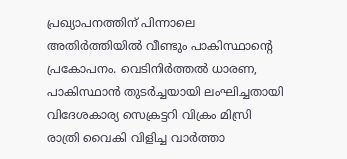പ്രഖ്യാപനത്തിന് പിന്നാലെ അതിർത്തിയില്‍ വീണ്ടും പാകിസ്ഥാന്റെ പ്രകോപനം. വെടിനിർത്തൽ ധാരണ, പാകിസ്ഥാൻ തുടർച്ചയായി ലംഘിച്ചതായി വിദേശകാര്യ സെക്രട്ടറി വിക്രം മിസ്രി രാത്രി വൈകി വിളിച്ച വാർത്താ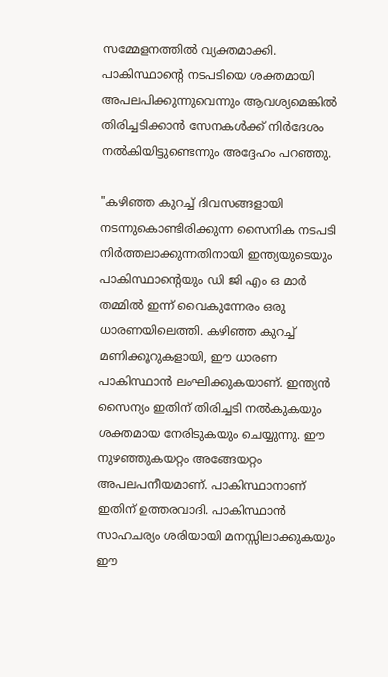സമ്മേളനത്തില്‍ വ്യക്തമാക്കി. പാകിസ്ഥാന്റെ നടപടിയെ ശക്തമായി അപലപിക്കുന്നുവെന്നും ആവശ്യമെങ്കില്‍ തിരിച്ചടിക്കാന്‍ സേനകള്‍ക്ക് നിർദേശം നല്‍കിയിട്ടുണ്ടെന്നും അദ്ദേഹം പറഞ്ഞു.

"കഴിഞ്ഞ കുറച്ച് ദിവസങ്ങളായി നടന്നുകൊണ്ടിരിക്കുന്ന സൈനിക നടപടി നിർത്തലാക്കുന്നതിനായി ഇന്ത്യയുടെയും പാകിസ്ഥാന്റെയും ഡി ജി എം ഒ മാർ തമ്മിൽ ഇന്ന് വൈകുന്നേരം ഒരു ധാരണയിലെത്തി. കഴിഞ്ഞ കുറച്ച് മണിക്കൂറുകളായി, ഈ ധാരണ പാകിസ്ഥാൻ ലംഘിക്കുകയാണ്. ഇന്ത്യൻ സൈന്യം ഇതിന് തിരിച്ചടി നൽകുകയും ശക്തമായ നേരിടുകയും ചെയ്യുന്നു. ഈ നുഴഞ്ഞുകയറ്റം അങ്ങേയറ്റം അപലപനീയമാണ്. പാകിസ്ഥാനാണ് ഇതിന് ഉത്തരവാദി. പാകിസ്ഥാൻ സാഹചര്യം ശരിയായി മനസ്സിലാക്കുകയും ഈ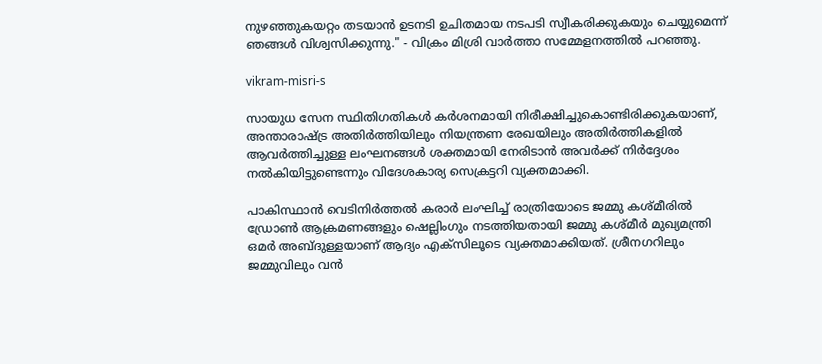നുഴഞ്ഞുകയറ്റം തടയാൻ ഉടനടി ഉചിതമായ നടപടി സ്വീകരിക്കുകയും ചെയ്യുമെന്ന് ഞങ്ങൾ വിശ്വസിക്കുന്നു." - വിക്രം മിശ്രി വാർത്താ സമ്മേളനത്തില്‍ പറഞ്ഞു.

vikram-misri-s

സായുധ സേന സ്ഥിതിഗതികൾ കർശനമായി നിരീക്ഷിച്ചുകൊണ്ടിരിക്കുകയാണ്, അന്താരാഷ്ട്ര അതിർത്തിയിലും നിയന്ത്രണ രേഖയിലും അതിർത്തികളിൽ ആവർത്തിച്ചുള്ള ലംഘനങ്ങൾ ശക്തമായി നേരിടാൻ അവർക്ക് നിർദ്ദേശം നൽകിയിട്ടുണ്ടെന്നും വിദേശകാര്യ സെക്രട്ടറി വ്യക്തമാക്കി.

പാകിസ്ഥാൻ വെടിനിർത്തൽ കരാർ ലംഘിച്ച് രാത്രിയോടെ ജമ്മു കശ്മീരിൽ ഡ്രോൺ ആക്രമണങ്ങളും ഷെല്ലിംഗും നടത്തിയതായി ജമ്മു കശ്മീർ മുഖ്യമന്ത്രി ഒമർ അബ്ദുള്ളയാണ് ആദ്യം എക്സിലൂടെ വ്യക്തമാക്കിയത്. ശ്രീനഗറിലും ജമ്മുവിലും വൻ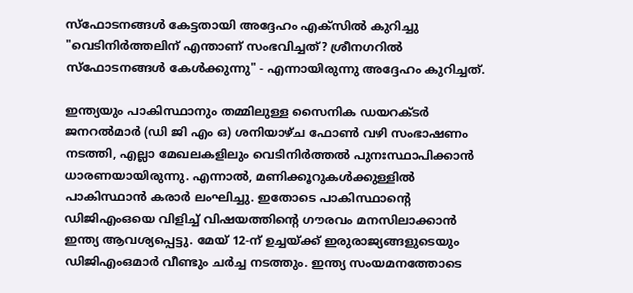സ്ഫോടനങ്ങൾ കേട്ടതായി അദ്ദേഹം എക്സിൽ കുറിച്ചു "വെടിനിർത്തലിന് എന്താണ് സംഭവിച്ചത്? ശ്രീനഗറിൽ സ്ഫോടനങ്ങൾ കേൾക്കുന്നു" - എന്നായിരുന്നു അദ്ദേഹം കുറിച്ചത്.

ഇന്ത്യയും പാകിസ്ഥാനും തമ്മിലുള്ള സൈനിക ഡയറക്ടർ ജനറൽമാർ (ഡി ജി എം ഒ) ശനിയാഴ്ച ഫോൺ വഴി സംഭാഷണം നടത്തി, എല്ലാ മേഖലകളിലും വെടിനിർത്തൽ പുനഃസ്ഥാപിക്കാൻ ധാരണയായിരുന്നു. എന്നാൽ, മണിക്കൂറുകൾക്കുള്ളിൽ പാകിസ്ഥാൻ കരാർ ലംഘിച്ചു. ഇതോടെ പാകിസ്ഥാൻ്റെ ഡിജിഎംഒയെ വിളിച്ച് വിഷയത്തിൻ്റെ ഗൗരവം മനസിലാക്കാൻ ഇന്ത്യ ആവശ്യപ്പെട്ടു. മേയ് 12-ന് ഉച്ചയ്ക്ക് ഇരുരാജ്യങ്ങളുടെയും ഡിജിഎംഒമാർ വീണ്ടും ചർച്ച നടത്തും. ഇന്ത്യ സംയമനത്തോടെ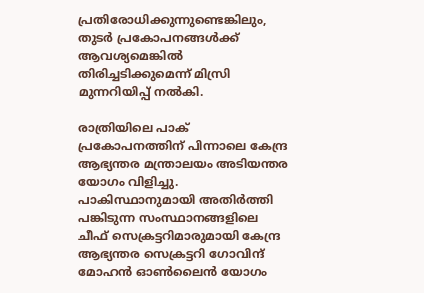പ്രതിരോധിക്കുന്നുണ്ടെങ്കിലും, തുടർ പ്രകോപനങ്ങൾക്ക് ആവശ്യമെങ്കിൽ തിരിച്ചടിക്കുമെന്ന് മിസ്രി മുന്നറിയിപ്പ് നൽകി.

രാത്രിയിലെ പാക് പ്രകോപനത്തിന് പിന്നാലെ കേന്ദ്ര ആഭ്യന്തര മന്ത്രാലയം അടിയന്തര യോഗം വിളിച്ചു. പാകിസ്ഥാനുമായി അതിർത്തി പങ്കിടുന്ന സംസ്ഥാനങ്ങളിലെ ചീഫ് സെക്രട്ടറിമാരുമായി കേന്ദ്ര ആഭ്യന്തര സെക്രട്ടറി ഗോവിന്ദ് മോഹൻ ഓൺലൈൻ യോഗം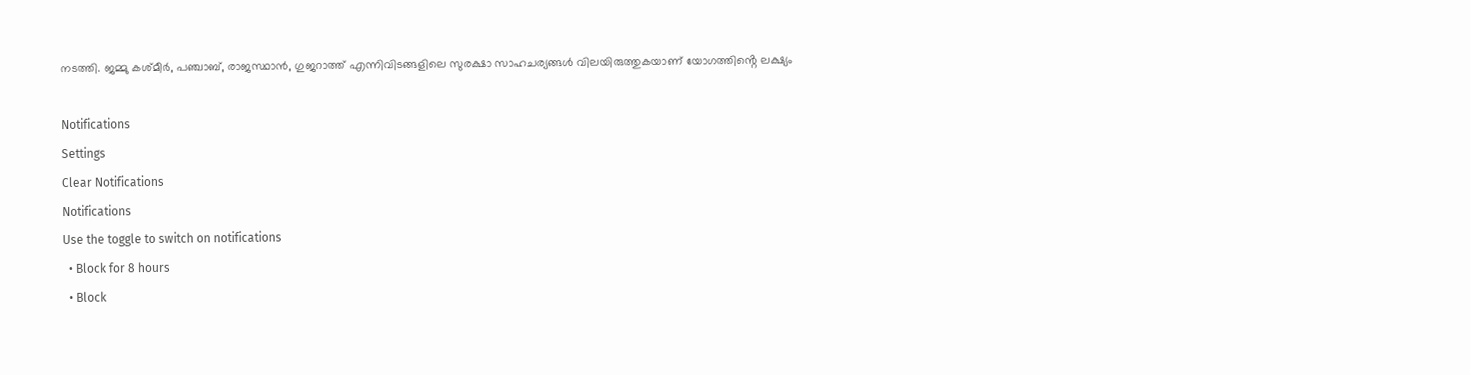നടത്തി. ജമ്മു കശ്മീർ, പഞ്ചാബ്, രാജസ്ഥാൻ, ഗുജറാത്ത് എന്നിവിടങ്ങളിലെ സുരക്ഷാ സാഹചര്യങ്ങൾ വിലയിരുത്തുകയാണ് യോഗത്തിൻ്റെ ലക്ഷ്യം

Notifications
Settings
Clear Notifications
Notifications
Use the toggle to switch on notifications
  • Block for 8 hours
  • Block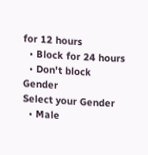for 12 hours
  • Block for 24 hours
  • Don't block
Gender
Select your Gender
  • Male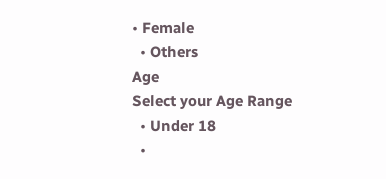• Female
  • Others
Age
Select your Age Range
  • Under 18
  •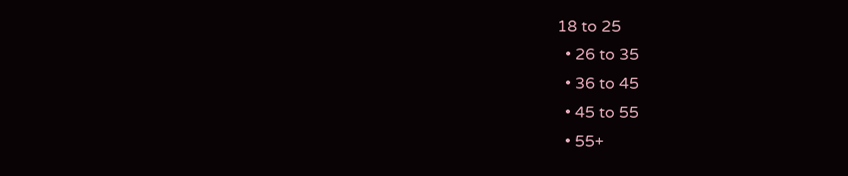18 to 25
  • 26 to 35
  • 36 to 45
  • 45 to 55
  • 55+